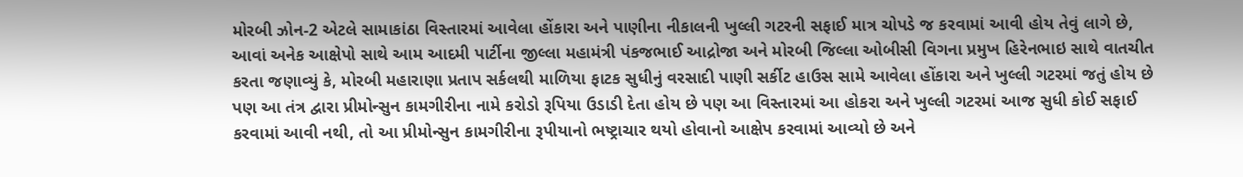મોરબી ઝોન-2 એટલે સામાકાંઠા વિસ્તારમાં આવેલા હોંકારા અને પાણીના નીકાલની ખુલ્લી ગટરની સફાઈ માત્ર ચોપડે જ કરવામાં આવી હોય તેવું લાગે છે, આવાં અનેક આક્ષેપો સાથે આમ આદમી પાર્ટીના જીલ્લા મહામંત્રી પંકજભાઈ આદ્રોજા અને મોરબી જિલ્લા ઓબીસી વિગના પ્રમુખ હિરેનભાઇ સાથે વાતચીત કરતા જણાવ્યું કે, મોરબી મહારાણા પ્રતાપ સર્કલથી માળિયા ફાટક સુધીનું વરસાદી પાણી સર્કીટ હાઉસ સામે આવેલા હોંકારા અને ખુલ્લી ગટરમાં જતું હોય છે પણ આ તંત્ર દ્વારા પ્રીમોન્સુન કામગીરીના નામે કરોડો રૂપિયા ઉડાડી દેતા હોય છે પણ આ વિસ્તારમાં આ હોકરા અને ખુલ્લી ગટરમાં આજ સુધી કોઈ સફાઈ કરવામાં આવી નથી, તો આ પ્રીમોન્સુન કામગીરીના રૂપીયાનો ભષ્ટ્રાચાર થયો હોવાનો આક્ષેપ કરવામાં આવ્યો છે અને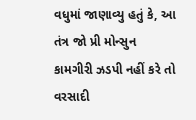વધુમાં જાણાવ્યુ હતું કે, આ તંત્ર જો પ્રી મોન્સુન કામગીરી ઝડપી નહીં કરે તો વરસાદી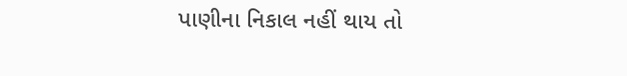પાણીના નિકાલ નહીં થાય તો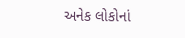અનેક લોકોનાં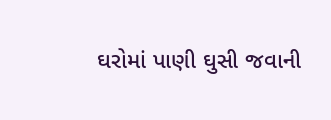ઘરોમાં પાણી ઘુસી જવાની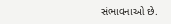સંભાવનાઓ છે.